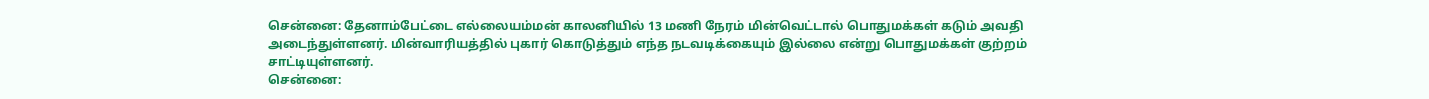சென்னை: தேனாம்பேட்டை எல்லையம்மன் காலனியில் 13 மணி நேரம் மின்வெட்டால் பொதுமக்கள் கடும் அவதி அடைந்துள்ளனர். மின்வாரியத்தில் புகார் கொடுத்தும் எந்த நடவடிக்கையும் இல்லை என்று பொதுமக்கள் குற்றம் சாட்டியுள்ளனர்.
சென்னை: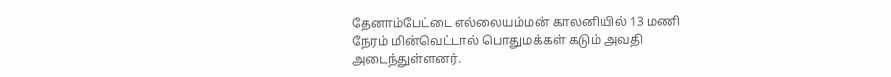தேனாம்பேட்டை எல்லையம்மன் காலனியில் 13 மணி நேரம் மின்வெட்டால் பொதுமக்கள் கடும் அவதி அடைந்துள்ளனர்.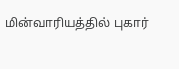மின்வாரியத்தில் புகார்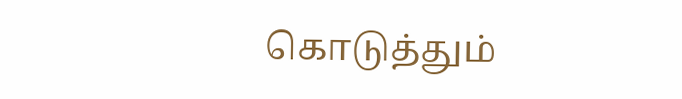கொடுத்தும்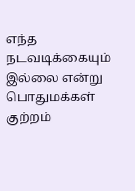எந்த நடவடிக்கையும் இல்லை என்று பொதுமக்கள் குற்றம்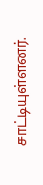சாட்டியுள்ளனர்.